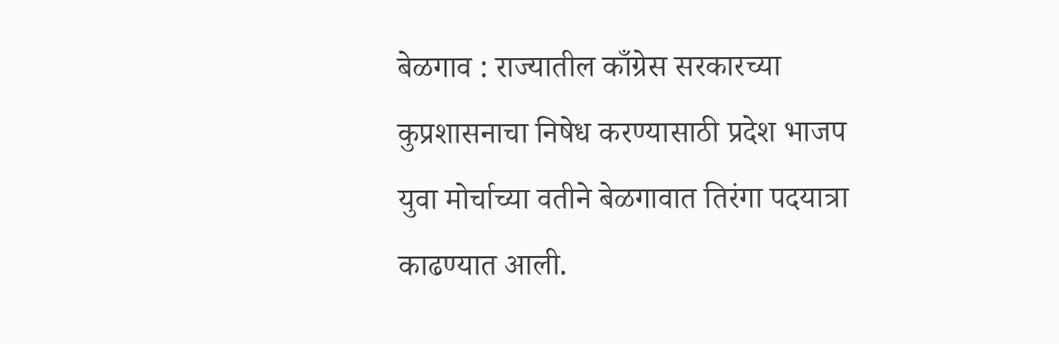बेळगाव : राज्यातील काँग्रेस सरकारच्या कुप्रशासनाचा निषेध करण्यासाठी प्रदेश भाजप युवा मोर्चाच्या वतीने बेळगावात तिरंगा पदयात्रा काढण्यात आली.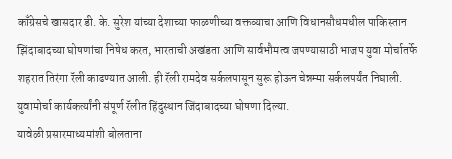काँग्रेसचे खासदार डी. के. सुरेश यांच्या देशाच्या फाळणीच्या वक्तव्याचा आणि विधानसौधमधील पाकिस्तान झिंदाबादच्या घोषणांचा निषेध करत, भारताची अखंडता आणि सार्वभौमत्व जपण्यासाठी भाजप युवा मोर्चातर्फे शहरात तिरंगा रॅली काढण्यात आली. ही रॅली रामदेव सर्कलपासून सुरू होऊन चेन्नम्मा सर्कलपर्यंत निघाली. युवामोर्चा कार्यकर्त्यांनी संपूर्ण रॅलीत हिंदुस्थान जिंदाबादच्या घोषणा दिल्या.
यावेळी प्रसारमाध्यमांशी बोलताना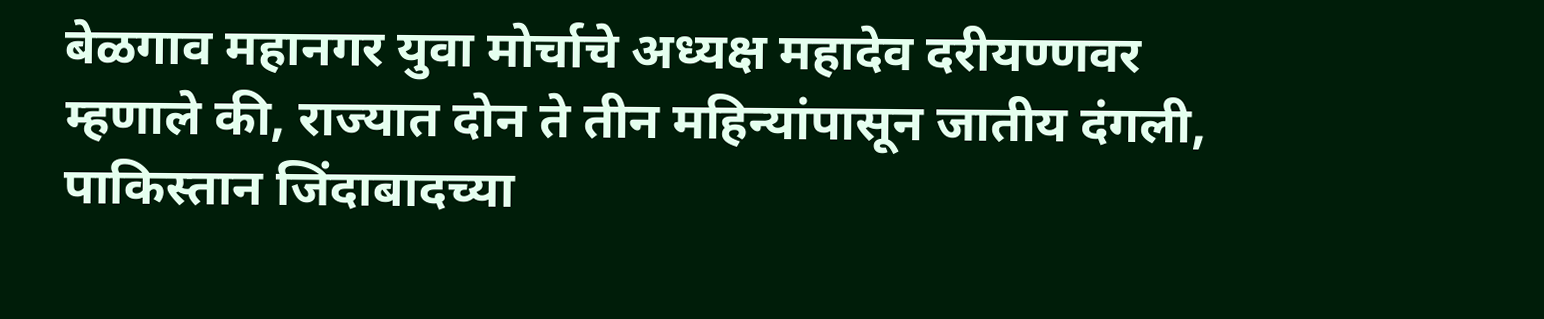बेळगाव महानगर युवा मोर्चाचे अध्यक्ष महादेव दरीयण्णवर म्हणाले की, राज्यात दोन ते तीन महिन्यांपासून जातीय दंगली, पाकिस्तान जिंदाबादच्या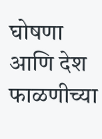घोषणा आणि देश फाळणीच्या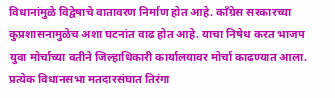विधानांमुळे विद्वेषाचे वातावरण निर्माण होत आहे. काँग्रेस सरकारच्या कुप्रशासनामुळेच अशा घटनांत वाढ होत आहे. याचा निषेध करत भाजप युवा मोर्चाच्या वतीने जिल्हाधिकारी कार्यालयावर मोर्चा काढण्यात आला. प्रत्येक विधानसभा मतदारसंघात तिरंगा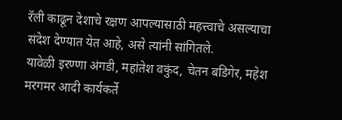रॅली काढून देशाचे रक्षण आपल्यासाठी महत्त्वाचे असल्याचा संदेश देण्यात येत आहे, असे त्यांनी सांगितले.
यावेळी इरण्णा अंगडी, महांतेश वकुंद, चेतन बडिगेर, महेश मरगमर आदी कार्यकर्ते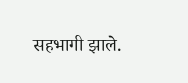सहभागी झाले.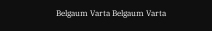Belgaum Varta Belgaum Varta